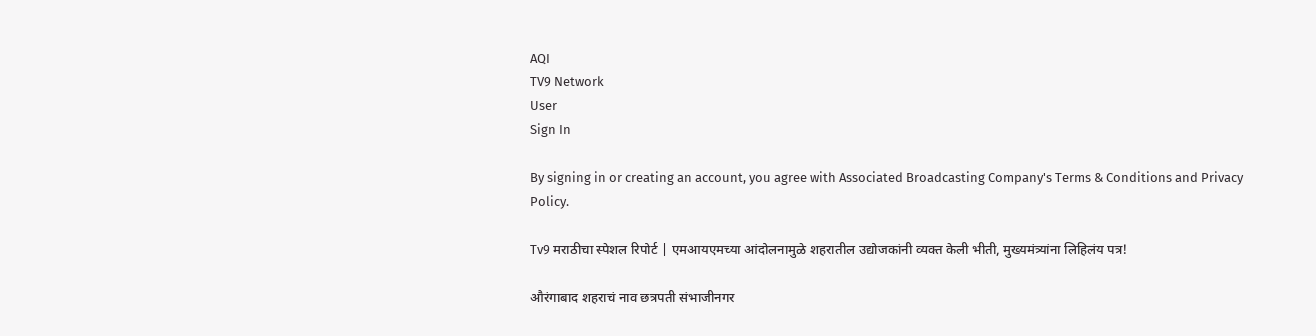AQI
TV9 Network
User
Sign In

By signing in or creating an account, you agree with Associated Broadcasting Company's Terms & Conditions and Privacy Policy.

Tv9 मराठीचा स्पेशल रिपोर्ट | एमआयएमच्या आंदोलनामुळे शहरातील उद्योजकांनी व्यक्त केली भीती, मुख्यमंत्र्यांना लिहिलंय पत्र!

औरंगाबाद शहराचं नाव छत्रपती संभाजीनगर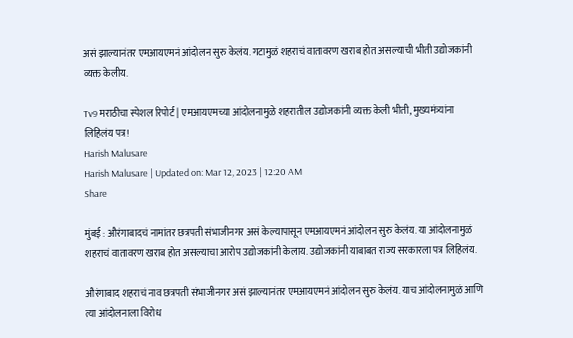असं झाल्यानंतर एमआयएमनं आंदोलन सुरु केलंय. गटामुळं शहराचं वातावरण खराब होत असल्याची भीती उद्योजकांनी व्यक्त केलीय.

Tv9 मराठीचा स्पेशल रिपोर्ट | एमआयएमच्या आंदोलनामुळे शहरातील उद्योजकांनी व्यक्त केली भीती, मुख्यमंत्र्यांना लिहिलंय पत्र!
Harish Malusare
Harish Malusare | Updated on: Mar 12, 2023 | 12:20 AM
Share

मुंबई : औरंगाबादचं नामांतर छत्रपती संभाजीनगर असं केल्यापासून एमआयएमनं आंदोलन सुरु केलंय. या आंदोलनामुळं शहराचं वातावरण खराब होत असल्याचा आरोप उद्योजकांनी केलाय. उद्योजकांनी याबाबत राज्य सरकारला पत्र लिहिलंय.

औरंगाबाद शहराचं नाव छत्रपती संभाजीनगर असं झाल्यानंतर एमआयएमनं आंदोलन सुरु केलंय. याच आंदोलनामुळं आणि त्या आंदोलनाला विरोध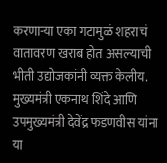करणाऱ्या एका गटामुळं शहराचं वातावरण खराब होत असल्याची भीती उद्योजकांनी व्यक्त केलीय. मुख्यमंत्री एकनाथ शिंदे आणि उपमुख्यमंत्री देवेंद्र फडणवीस यांना या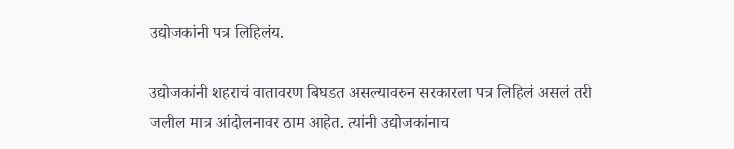उद्योजकांनी पत्र लिहिलंय.

उद्योजकांनी शहराचं वातावरण बिघडत असल्यावरुन सरकारला पत्र लिहिलं असलं तरी जलील मात्र आंदोलनावर ठाम आहेत. त्यांनी उद्योजकांनाच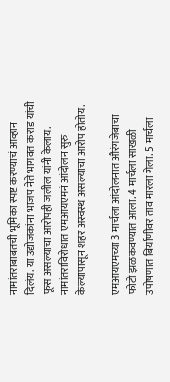नामांतराबाबतची भूमिका स्पष्ट करण्याचं आव्हान दिलंय. या उद्योजकांना भाजप नेते भागवत कराड यांची फूस असल्याचा आरोपही जलील यांनी केलाय. नामांतराविरोधात एमआयएमनं आंदोलन सुरु केल्यापासून शहर अस्वस्थ असल्याचा आरोप होतोय.

एमआयएमच्या 3 मार्चला आंदोलनात औरंगजेबाचा फोटो झळकवण्यात आला. 4 मार्चला साखळी उपोषणात बिर्याणीवर ताव मारला गेला. 5 मार्चला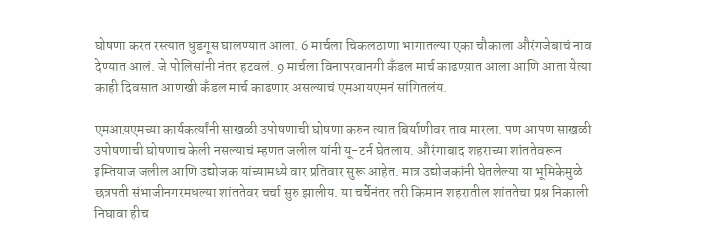घोषणा करत रस्त्यात धुडगूस घालण्यात आला. 6 मार्चला चिकलठाणा भागातल्या एका चौकाला औरंगजेबाचं नाव देण्यात आलं. जे पोलिसांनी नंतर हटवलं. 9 मार्चला विनापरवानगी कँडल मार्च काढण्य़ात आला आणि आता येत्या काही दिवसात आणखी कँडल मार्च काढणार असल्याचं एमआयएमनं सांगितलंय.

एमआय़एमच्या कार्यकर्त्यांनी साखळी उपोषणाची घोषणा करुन त्यात बिर्याणीवर ताव मारला. पण आपण साखळी उपोषणाची घोषणाच केली नसल्याचं म्हणत जलील यांनी यू-टर्न घेतलाय. औरंगाबाद शहराच्या शांततेवरून इम्तियाज जलील आणि उद्योजक यांच्यामध्ये वार प्रतिवार सुरू आहेत. मात्र उद्योजकांनी घेतलेल्या या भूमिकेमुळे छत्रपती संभाजीनगरमधल्या शांततेवर चर्चा सुरु झालीय. या चर्चेनंतर तरी किमान शहरातील शांततेचा प्रश्न निकाली निघावा हीच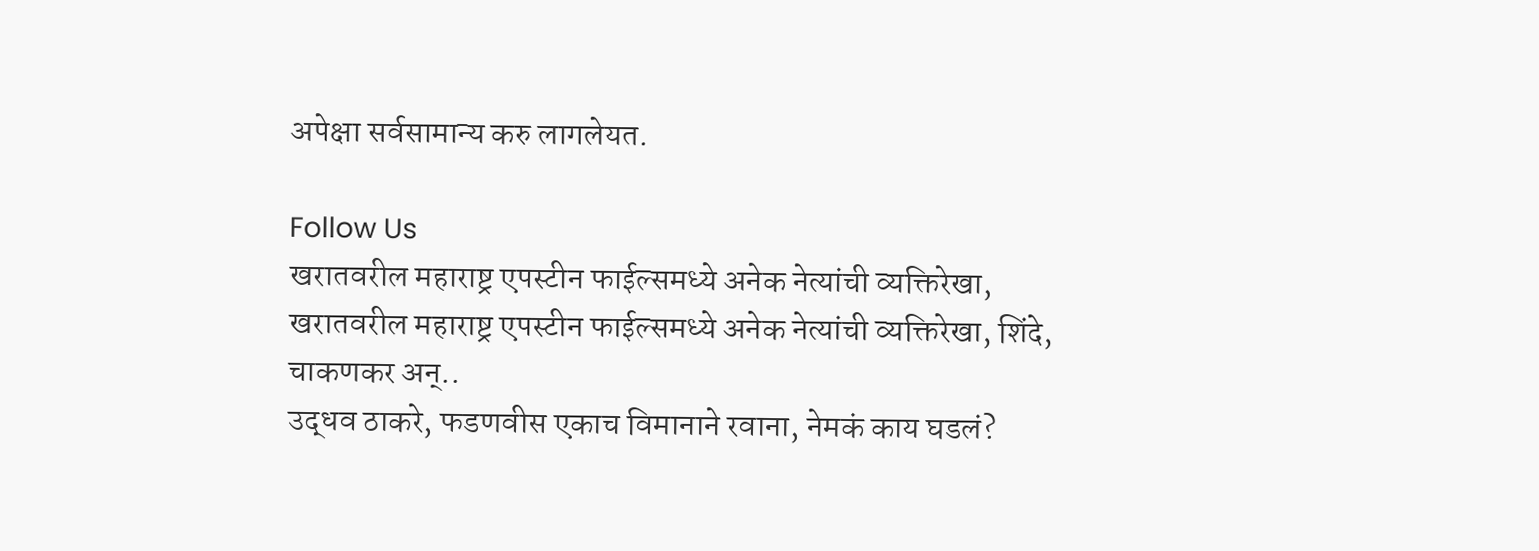अपेक्षा सर्वसामान्य करु लागलेयत.

Follow Us
खरातवरील महाराष्ट्र एपस्टीन फाईल्समध्ये अनेक नेत्यांची व्यक्तिरेखा,
खरातवरील महाराष्ट्र एपस्टीन फाईल्समध्ये अनेक नेत्यांची व्यक्तिरेखा, शिंदे, चाकणकर अन्..
उद्धव ठाकरे, फडणवीस एकाच विमानाने रवाना, नेमकं काय घडलं?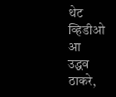थेट व्हिडीओ आ
उद्धव ठाकरे,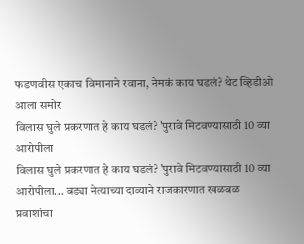फडणवीस एकाच विमानाने रवाना, नेमकं काय घडलं? थेट व्हिडीओ आला समोर
विलास घुले प्रकरणात हे काय घडलं? 'पुरावे मिटवण्यासाठी 10 व्या आरोपीला
विलास घुले प्रकरणात हे काय घडलं? 'पुरावे मिटवण्यासाठी 10 व्या आरोपीला... बड्या नेत्याच्या दाव्याने राजकारणात खळबळ
प्रवाशांचा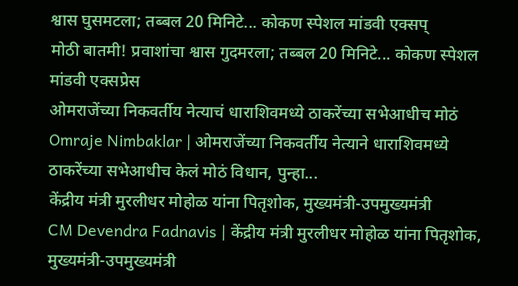श्वास घुसमटला; तब्बल 20 मिनिटे... कोकण स्पेशल मांडवी एक्सप्
मोठी बातमी! प्रवाशांचा श्वास गुदमरला; तब्बल 20 मिनिटे... कोकण स्पेशल मांडवी एक्सप्रेस
ओमराजेंच्या निकवर्तीय नेत्याचं धाराशिवमध्ये ठाकरेंच्या सभेआधीच मोठं
Omraje Nimbaklar | ओमराजेंच्या निकवर्तीय नेत्याने धाराशिवमध्ये ठाकरेंच्या सभेआधीच केलं मोठं विधान, पुन्हा...
केंद्रीय मंत्री मुरलीधर मोहोळ यांना पितृशोक, मुख्यमंत्री-उपमुख्यमंत्री
CM Devendra Fadnavis | केंद्रीय मंत्री मुरलीधर मोहोळ यांना पितृशोक, मुख्यमंत्री-उपमुख्यमंत्री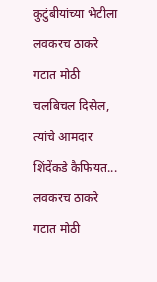कुटुंबीयांच्या भेटीला
लवकरच ठाकरे गटात मोठी चलबिचल दिसेल, त्यांचे आमदार शिंदेंकडे कैफियत...
लवकरच ठाकरे गटात मोठी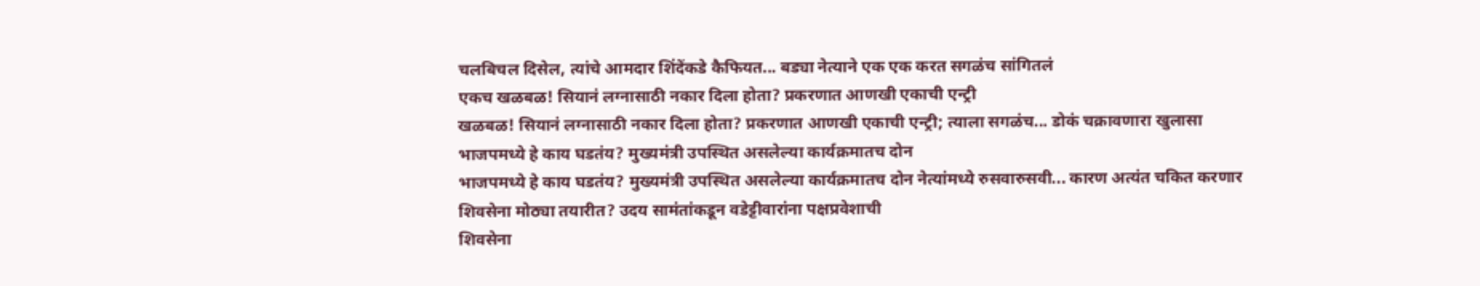चलबिचल दिसेल, त्यांचे आमदार शिंदेंकडे कैफियत... बड्या नेत्याने एक एक करत सगळंच सांगितलं
एकच खळबळ! सियानं लग्नासाठी नकार दिला होता? प्रकरणात आणखी एकाची एन्ट्री
खळबळ! सियानं लग्नासाठी नकार दिला होता? प्रकरणात आणखी एकाची एन्ट्री; त्याला सगळंच... डोकं चक्रावणारा खुलासा
भाजपमध्ये हे काय घडतंय? मुख्यमंत्री उपस्थित असलेल्या कार्यक्रमातच दोन
भाजपमध्ये हे काय घडतंय? मुख्यमंत्री उपस्थित असलेल्या कार्यक्रमातच दोन नेत्यांमध्ये रुसवारुसवी... कारण अत्यंत चकित करणार
शिवसेना मोठ्या तयारीत? उदय सामंतांकडून वडेट्टीवारांना पक्षप्रवेशाची
शिवसेना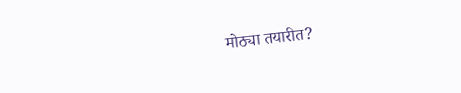मोठ्या तयारीत?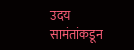उदय सामंतांकडून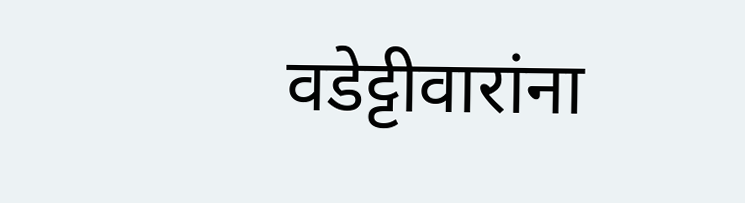वडेट्टीवारांना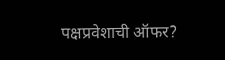पक्षप्रवेशाची ऑफर?